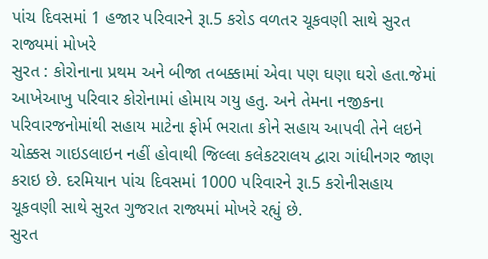પાંચ દિવસમાં 1 હજાર પરિવારને રૂા.5 કરોડ વળતર ચૂકવણી સાથે સુરત રાજ્યમાં મોખરે
સુરત : કોરોનાના પ્રથમ અને બીજા તબક્કામાં એવા પણ ઘણા ઘરો હતા.જેમાં આખેઆખુ પરિવાર કોરોનામાં હોમાય ગયુ હતુ. અને તેમના નજીકના પરિવારજનોમાંથી સહાય માટેના ફોર્મ ભરાતા કોને સહાય આપવી તેને લઇને ચોક્કસ ગાઇડલાઇન નહીં હોવાથી જિલ્લા કલેકટરાલય દ્વારા ગાંધીનગર જાણ કરાઇ છે. દરમિયાન પાંચ દિવસમાં 1000 પરિવારને રૂા.5 કરોનીસહાય ચૂકવણી સાથે સુરત ગુજરાત રાજ્યમાં મોખરે રહ્યું છે.
સુરત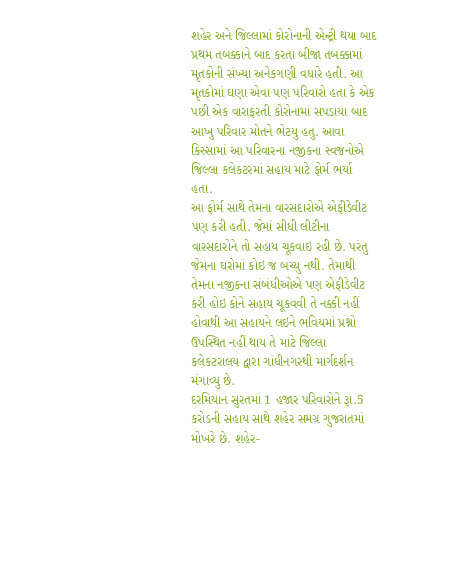શહેર અને જિલ્લામાં કોરોનાની એન્ટ્રી થયા બાદ પ્રથમ તબક્કાને બાદ કરતા બીજા તબક્કામાં મૃતકોની સંખ્યા અનેકગણી વધારે હતી. આ મૃતકોમાં ઘણા એવા પણ પરિવારો હતા કે એક પછી એક વારાફરતી કોરોનામાં સપડાયા બાદ આખુ પરિવાર મોતને ભેટયુ હતુ. આવા કિસ્સામાં આ પરિવારના નજીકના સ્વજનોએ જિલ્લા કલેકટરમાં સહાય માટે ફોર્મ ભર્યા હતા.
આ ફોર્મ સાથે તેમના વારસદારોએ એફીડેવીટ પણ કરી હતી. જેમાં સીધી લીટીના વારસદારોને તો સહાય ચૂકવાઇ રહી છે. પરંતુ જેમના ઘરોમાં કોઇ જ બચ્યુ નથી. તેમાથી તેમના નજીકના સંબંધીઓએ પણ એફીડેવીટ કરી હોઇ કોને સહાય ચૂકવવી તે નક્કી નહીં હોવાથી આ સહાયને લઇને ભવિયમાં પ્રશ્નો ઉપસ્થિત નહીં થાય તે માટે જિલ્લા કલેકટરાલય દ્વારા ગાંધીનગરથી માર્ગદર્શન મંગાવ્યુ છે.
દરમિયાન સુરતમાં 1 હજાર પરિવારોને રૂા.5 કરોડની સહાય સાથે શહેર સમગ્ર ગુજરાતમાં મોખરે છે. શહેર-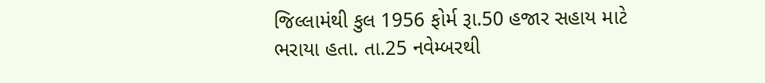જિલ્લામંથી કુલ 1956 ફોર્મ રૂા.50 હજાર સહાય માટે ભરાયા હતા. તા.25 નવેમ્બરથી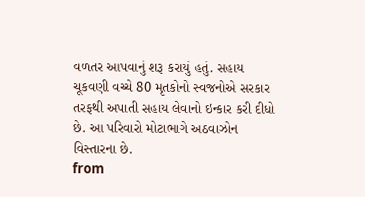વળતર આપવાનું શરૂ કરાયું હતું. સહાય ચૂકવણી વચ્ચે 80 મૃતકોનો સ્વજનોએ સરકાર તરફથી અપાતી સહાય લેવાનો ઇન્કાર કરી દીધો છે. આ પરિવારો મોટાભાગે અઠવાઝોન વિસ્તારના છે.
from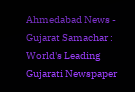Ahmedabad News - Gujarat Samachar : World's Leading Gujarati Newspaper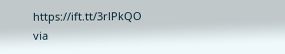https://ift.tt/3rlPkQO
via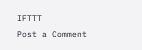IFTTT
Post a Comment